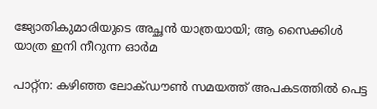ജ്യോതികുമാരിയുടെ അച്ഛൻ യാത്രയായി; ആ സൈക്കിൾ യാത്ര ഇനി നീറുന്ന ഓർമ

പാറ്റ്ന: കഴിഞ്ഞ ലോക്ഡൗണ്‍ സമയത്ത് അപകടത്തില്‍ പെട്ട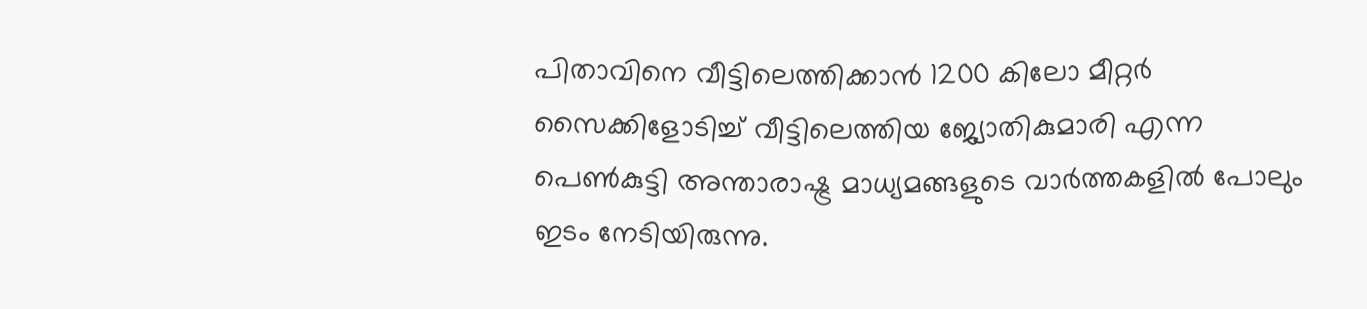പിതാവിനെ വീട്ടിലെത്തിക്കാന്‍ 1200 കിലോ മീറ്റര്‍ സൈക്കിളോടിച്ച് വീട്ടിലെത്തിയ ജ്യോതികുമാരി എന്ന പെണ്‍കുട്ടി അന്താരാഷ്ട്ര മാധ്യമങ്ങളുടെ വാര്‍ത്തകളില്‍ പോലും ഇടം നേടിയിരുന്നു.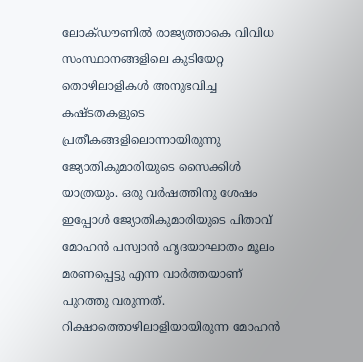ലോക്ഡൗണില്‍ രാജ്യത്താകെ വിവിധ സംസ്ഥാനങ്ങളിലെ കുടിയേറ്റ തൊഴിലാളികള്‍ അനുഭവിച്ച കഷ്ടതകളുടെ പ്രതീകങ്ങളിലൊന്നായിരുന്നു ജ്യോതികുമാരിയുടെ സൈക്കിള്‍ യാത്രയും. ഒരു വര്‍ഷത്തിനു ശേഷം ഇപ്പോള്‍ ജ്യോതികുമാരിയുടെ പിതാവ് മോഹന്‍ പസ്വാന്‍ ഹൃദയാഘാതം മൂലം മരണപ്പെട്ടു എന്ന വാര്‍ത്തയാണ് പുറത്തു വരുന്നത്. റിക്ഷാത്തൊഴിലാളിയായിരുന്ന മോഹന്‍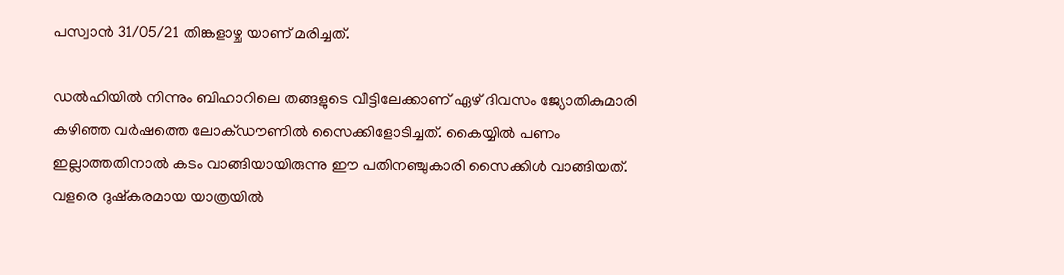പസ്വാന്‍ 31/05/21 തിങ്കളാഴ്ച യാണ് മരിച്ചത്.

ഡല്‍ഹിയില്‍ നിന്നും ബിഹാറിലെ തങ്ങളുടെ വീട്ടിലേക്കാണ് ഏഴ് ദിവസം ജ്യോതികുമാരി കഴിഞ്ഞ വര്‍ഷത്തെ ലോക്ഡൗണില്‍ സൈക്കിളോടിച്ചത്. കൈയ്യില്‍ പണം ഇല്ലാത്തതിനാല്‍ കടം വാങ്ങിയായിരുന്നു ഈ പതിനഞ്ചുകാരി സൈക്കിള്‍ വാങ്ങിയത്. വളരെ ദുഷ്‌കരമായ യാത്രയില്‍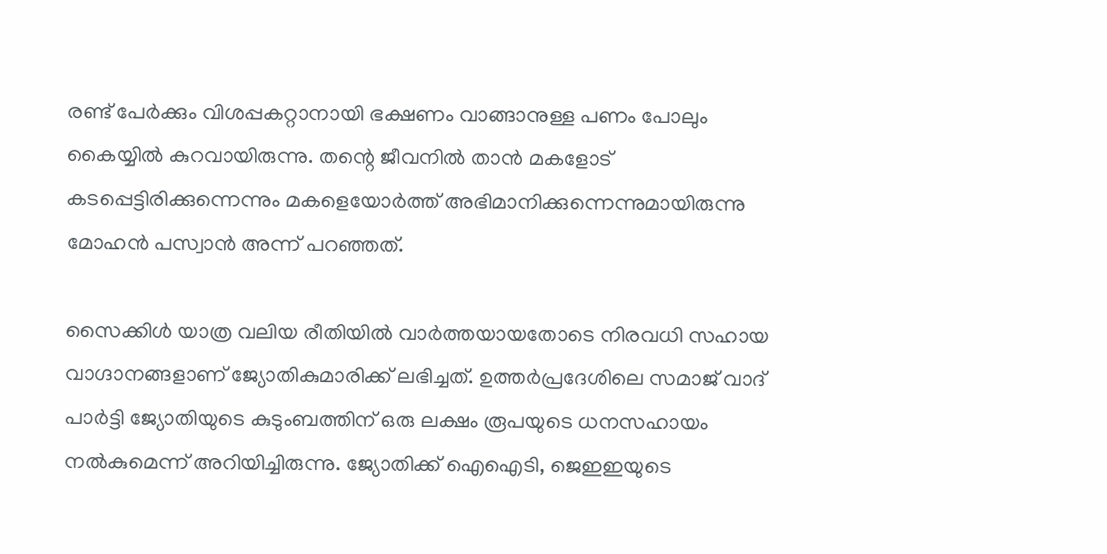രണ്ട് പേര്‍ക്കും വിശപ്പകറ്റാനായി ഭക്ഷണം വാങ്ങാനുള്ള പണം പോലും കൈയ്യില്‍ കുറവായിരുന്നു. തന്റെ ജീവനില്‍ താന്‍ മകളോട് കടപ്പെട്ടിരിക്കുന്നെന്നും മകളെയോര്‍ത്ത് അഭിമാനിക്കുന്നെന്നുമായിരുന്നു മോഹന്‍ പസ്വാന്‍ അന്ന് പറഞ്ഞത്.

സൈക്കിള്‍ യാത്ര വലിയ രീതിയില്‍ വാര്‍ത്തയായതോടെ നിരവധി സഹായ വാഗ്ദാനങ്ങളാണ് ജ്യോതികുമാരിക്ക് ലഭിച്ചത്. ഉത്തര്‍പ്രദേശിലെ സമാജ് വാദ് പാര്‍ട്ടി ജ്യോതിയുടെ കുടുംബത്തിന് ഒരു ലക്ഷം രൂപയുടെ ധനസഹായം നല്‍കുമെന്ന് അറിയിച്ചിരുന്നു. ജ്യോതിക്ക് ഐഐടി, ജെഇഇയുടെ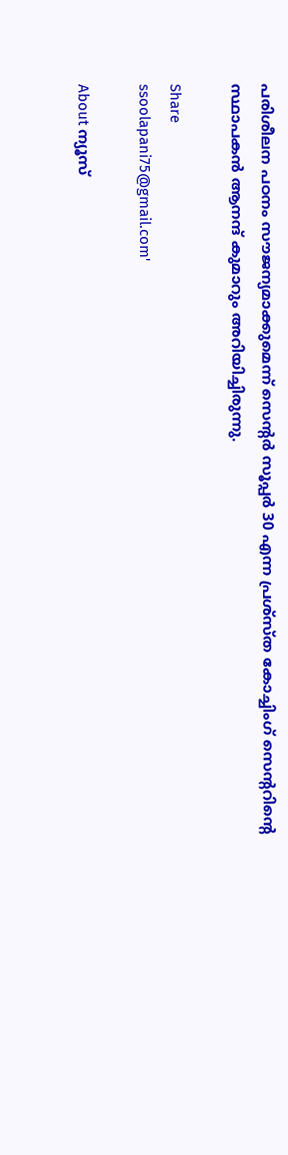പരിശീലന പഠനം സൗജന്യമാക്കുമെന്ന് സെന്റര്‍ സൂപ്പര്‍ 30 എന്ന പ്രശ്‌സ്ത കോച്ചിംഗ് സെന്ററിന്റെ സ്ഥാപകന്‍ ആനന്ദ് കുമാറും അറിയിച്ചിരുന്നു.

Share
ssoolapani75@gmail.com'

About ന്യൂസ്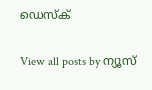ഡെസ്ക്

View all posts by ന്യൂസ്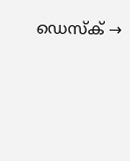ഡെസ്ക് →